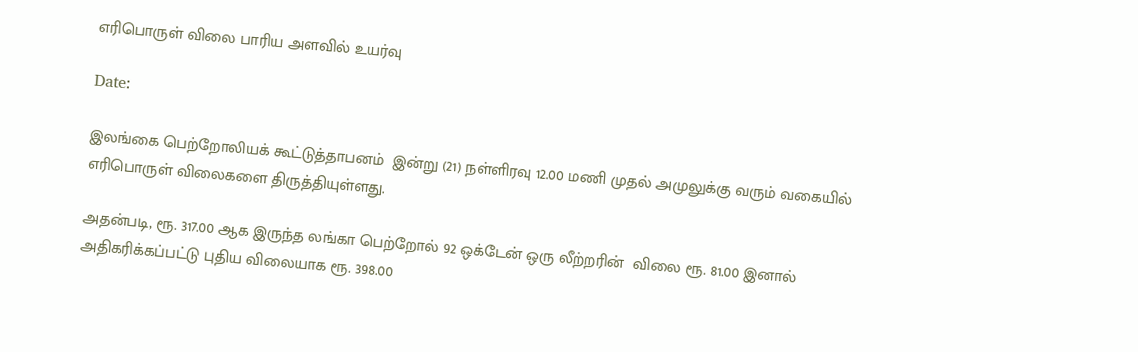எரிபொருள் விலை பாரிய அளவில் உயர்வு

Date:

இலங்கை பெற்றோலியக் கூட்டுத்தாபனம்  இன்று (21) நள்ளிரவு 12.00 மணி முதல் அமுலுக்கு வரும் வகையில் எரிபொருள் விலைகளை திருத்தியுள்ளது.

அதன்படி, ரூ. 317.00 ஆக இருந்த லங்கா பெற்றோல் 92 ஒக்டேன் ஒரு லீற்றரின்  விலை ரூ. 81.00 இனால் அதிகரிக்கப்பட்டு புதிய விலையாக ரூ. 398.00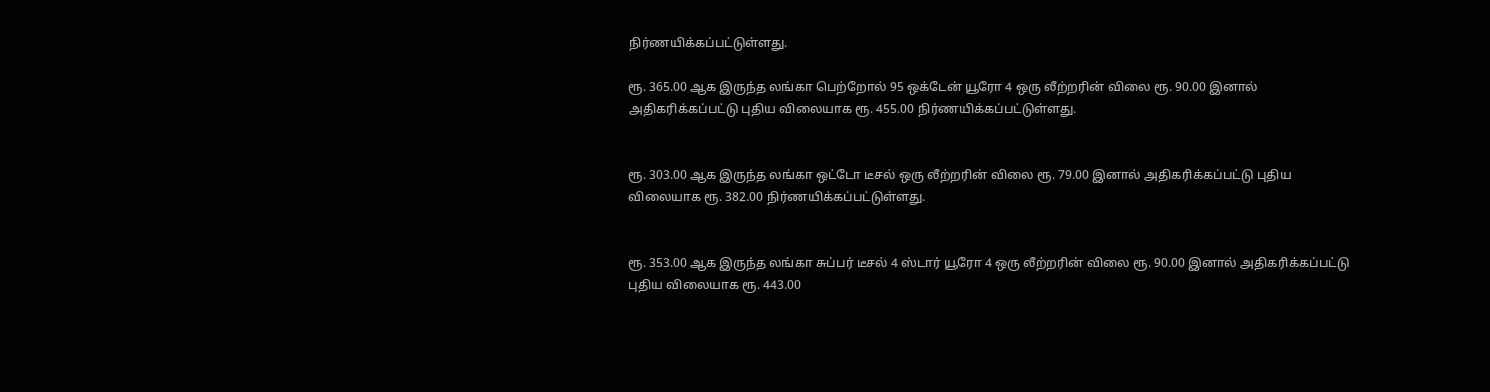நிர்ணயிக்கப்பட்டுள்ளது.

ரூ. 365.00 ஆக இருந்த லங்கா பெற்றோல் 95 ஒக்டேன் யூரோ 4 ஒரு லீற்றரின் விலை ரூ. 90.00 இனால் அதிகரிக்கப்பட்டு புதிய விலையாக ரூ. 455.00 நிர்ணயிக்கப்பட்டுள்ளது.


ரூ. 303.00 ஆக இருந்த லங்கா ஒட்டோ டீசல் ஒரு லீற்றரின் விலை ரூ. 79.00 இனால் அதிகரிக்கப்பட்டு புதிய விலையாக ரூ. 382.00 நிர்ணயிக்கப்பட்டுள்ளது.


ரூ. 353.00 ஆக இருந்த லங்கா சுப்பர் டீசல் 4 ஸ்டார் யூரோ 4 ஒரு லீற்றரின் விலை ரூ. 90.00 இனால் அதிகரிக்கப்பட்டு புதிய விலையாக ரூ. 443.00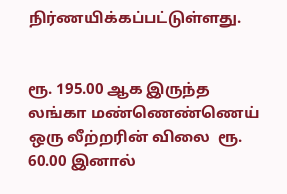நிர்ணயிக்கப்பட்டுள்ளது.


ரூ. 195.00 ஆக இருந்த லங்கா மண்ணெண்ணெய் ஒரு லீற்றரின் விலை  ரூ. 60.00 இனால்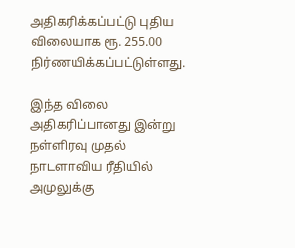அதிகரிக்கப்பட்டு புதிய விலையாக ரூ. 255.00 நிர்ணயிக்கப்பட்டுள்ளது.

இந்த விலை அதிகரிப்பானது இன்று நள்ளிரவு முதல் நாடளாவிய ரீதியில் அமுலுக்கு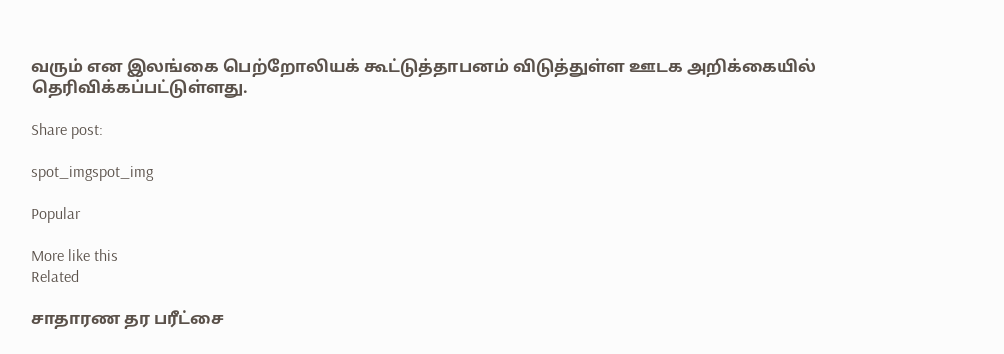வரும் என இலங்கை பெற்றோலியக் கூட்டுத்தாபனம் விடுத்துள்ள ஊடக அறிக்கையில் தெரிவிக்கப்பட்டுள்ளது.

Share post:

spot_imgspot_img

Popular

More like this
Related

சாதாரண தர பரீட்சை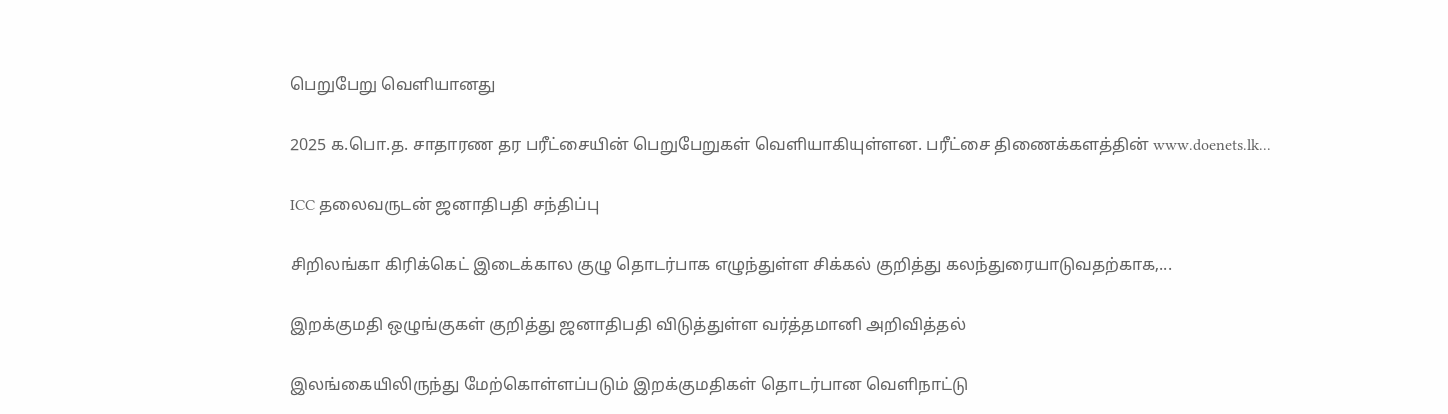பெறுபேறு வெளியானது

2025 க.பொ.த. சாதாரண தர பரீட்சையின் பெறுபேறுகள் வெளியாகியுள்ளன. பரீட்சை திணைக்களத்தின் www.doenets.lk...

ICC தலைவருடன் ஜனாதிபதி சந்திப்பு

சிறிலங்கா கிரிக்கெட் இடைக்கால குழு தொடர்பாக எழுந்துள்ள சிக்கல் குறித்து கலந்துரையாடுவதற்காக,...

இறக்குமதி ஒழுங்குகள் குறித்து ஜனாதிபதி விடுத்துள்ள வர்த்தமானி அறிவித்தல்

இலங்கையிலிருந்து மேற்கொள்ளப்படும் இறக்குமதிகள் தொடர்பான வெளிநாட்டு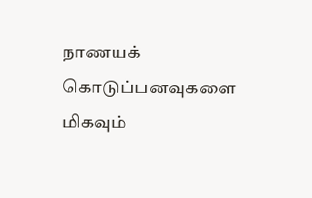நாணயக் கொடுப்பனவுகளை மிகவும்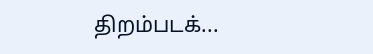திறம்படக்...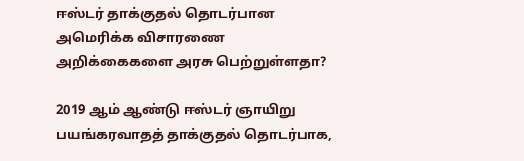ஈஸ்டர் தாக்குதல் தொடர்பான அமெரிக்க விசாரணை அறிக்கைகளை அரசு பெற்றுள்ளதா?

2019 ஆம் ஆண்டு ஈஸ்டர் ஞாயிறு பயங்கரவாதத் தாக்குதல் தொடர்பாக,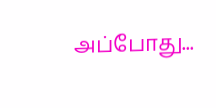அப்போது...